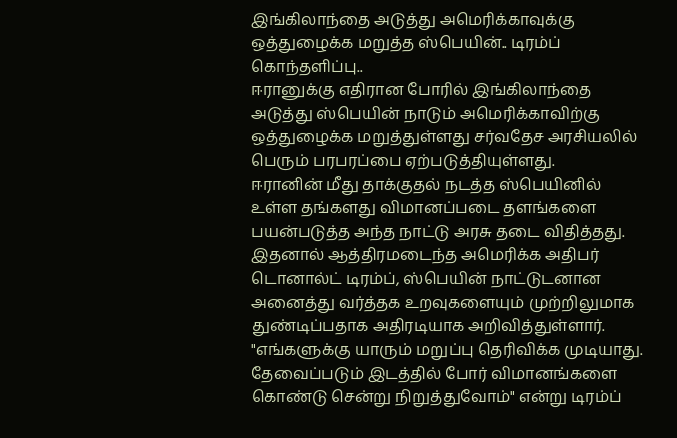இங்கிலாந்தை அடுத்து அமெரிக்காவுக்கு ஒத்துழைக்க மறுத்த ஸ்பெயின்.. டிரம்ப் கொந்தளிப்பு..
ஈரானுக்கு எதிரான போரில் இங்கிலாந்தை அடுத்து ஸ்பெயின் நாடும் அமெரிக்காவிற்கு ஒத்துழைக்க மறுத்துள்ளது சர்வதேச அரசியலில் பெரும் பரபரப்பை ஏற்படுத்தியுள்ளது.
ஈரானின் மீது தாக்குதல் நடத்த ஸ்பெயினில் உள்ள தங்களது விமானப்படை தளங்களை பயன்படுத்த அந்த நாட்டு அரசு தடை விதித்தது. இதனால் ஆத்திரமடைந்த அமெரிக்க அதிபர் டொனால்ட் டிரம்ப், ஸ்பெயின் நாட்டுடனான அனைத்து வர்த்தக உறவுகளையும் முற்றிலுமாக துண்டிப்பதாக அதிரடியாக அறிவித்துள்ளார்.
"எங்களுக்கு யாரும் மறுப்பு தெரிவிக்க முடியாது. தேவைப்படும் இடத்தில் போர் விமானங்களை கொண்டு சென்று நிறுத்துவோம்" என்று டிரம்ப்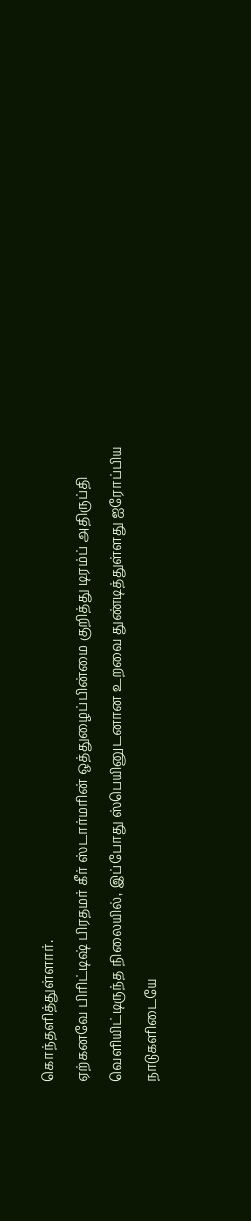கொந்தளித்துள்ளார்.
ஏற்கனவே பிரிட்டிஷ் பிரதமர் கீர் ஸ்டார்மரின் ஒத்துழைப்பின்மை குறித்து டிரம்ப் அதிருப்தி வெளியிட்டிருந்த நிலையில், இப்போது ஸ்பெயினுடனான உறவை துண்டித்துள்ளது ஐரோப்பிய நாடுகளிடையே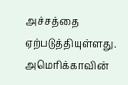அச்சத்தை ஏற்படுத்தியுள்ளது.
அமெரிக்காவின்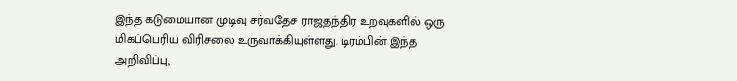இந்த கடுமையான முடிவு சர்வதேச ராஜதந்திர உறவுகளில் ஒரு மிகப்பெரிய விரிசலை உருவாக்கியுள்ளது. டிரம்பின் இந்த அறிவிப்பு,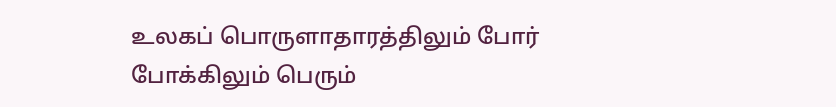உலகப் பொருளாதாரத்திலும் போர் போக்கிலும் பெரும்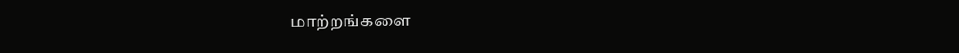மாற்றங்களை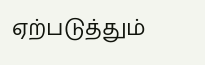ஏற்படுத்தும்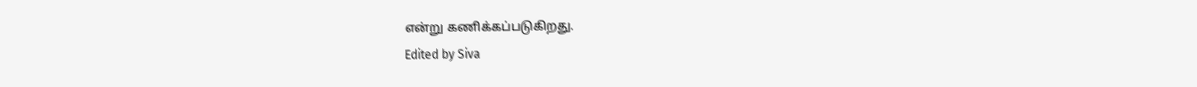என்று கணிக்கப்படுகிறது.
Edited by Siva